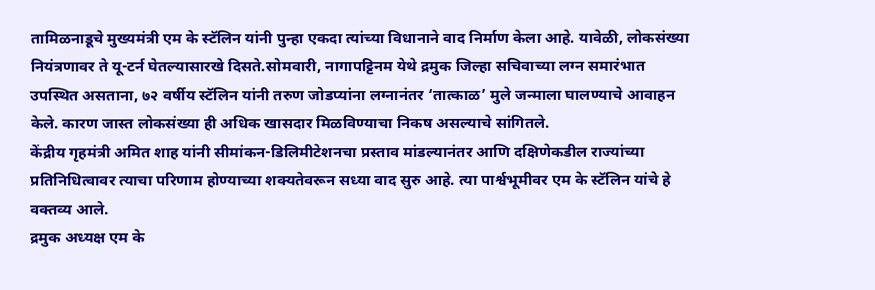तामिळनाडूचे मुख्यमंत्री एम के स्टॅलिन यांनी पुन्हा एकदा त्यांच्या विधानाने वाद निर्माण केला आहे. यावेळी, लोकसंख्या नियंत्रणावर ते यू-टर्न घेतल्यासारखे दिसते.सोमवारी, नागापट्टिनम येथे द्रमुक जिल्हा सचिवाच्या लग्न समारंभात उपस्थित असताना, ७२ वर्षीय स्टॅलिन यांनी तरुण जोडप्यांना लग्नानंतर ‘तात्काळ’ मुले जन्माला घालण्याचे आवाहन केले. कारण जास्त लोकसंख्या ही अधिक खासदार मिळविण्याचा निकष असल्याचे सांगितले.
केंद्रीय गृहमंत्री अमित शाह यांनी सीमांकन-डिलिमीटेशनचा प्रस्ताव मांडल्यानंतर आणि दक्षिणेकडील राज्यांच्या प्रतिनिधित्वावर त्याचा परिणाम होण्याच्या शक्यतेवरून सध्या वाद सुरु आहे. त्या पार्श्वभूमीवर एम के स्टॅलिन यांचे हे वक्तव्य आले.
द्रमुक अध्यक्ष एम के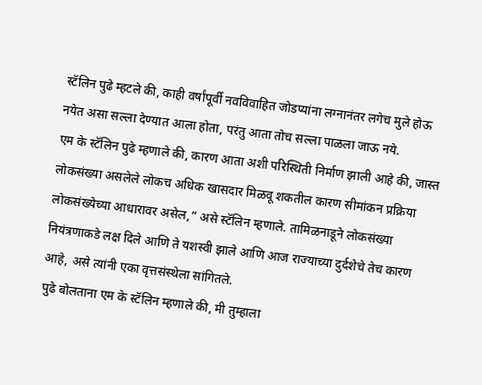स्टॅलिन पुढे म्हटले की, काही वर्षांपूर्वी नवविवाहित जोडप्यांना लग्नानंतर लगेच मुले होऊ नयेत असा सल्ला देण्यात आला होता, परंतु आता तोच सल्ला पाळला जाऊ नये.
एम के स्टॅलिन पुढे म्हणाले की, कारण आता अशी परिस्थिती निर्माण झाली आहे की, जास्त लोकसंख्या असलेले लोकच अधिक खासदार मिळवू शकतील कारण सीमांकन प्रक्रिया लोकसंख्येच्या आधारावर असेल,” असे स्टॅलिन म्हणाले. तामिळनाडूने लोकसंख्या नियंत्रणाकडे लक्ष दिले आणि ते यशस्वी झाले आणि आज राज्याच्या दुर्दशेचे तेच कारण आहे, असे त्यांनी एका वृत्तसंस्थेला सांगितले.
पुढे बोलताना एम के स्टॅलिन म्हणाले की, मी तुम्हाला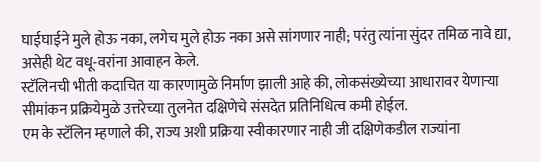घाईघाईने मुले होऊ नका, लगेच मुले होऊ नका असे सांगणार नाही; परंतु त्यांना सुंदर तमिळ नावे द्या, असेही थेट वधू-वरांना आवाहन केले.
स्टॅलिनची भीती कदाचित या कारणामुळे निर्माण झाली आहे की, लोकसंख्येच्या आधारावर येणाऱ्या सीमांकन प्रक्रियेमुळे उत्तरेच्या तुलनेत दक्षिणेचे संसदेत प्रतिनिधित्व कमी होईल.
एम के स्टॅलिन म्हणाले की, राज्य अशी प्रक्रिया स्वीकारणार नाही जी दक्षिणेकडील राज्यांना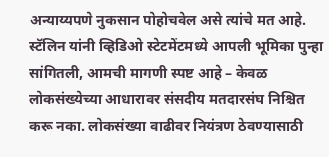अन्याय्यपणे नुकसान पोहोचवेल असे त्यांचे मत आहे. स्टॅलिन यांनी व्हिडिओ स्टेटमेंटमध्ये आपली भूमिका पुन्हा सांगितली, आमची मागणी स्पष्ट आहे – केवळ लोकसंख्येच्या आधारावर संसदीय मतदारसंघ निश्चित करू नका. लोकसंख्या वाढीवर नियंत्रण ठेवण्यासाठी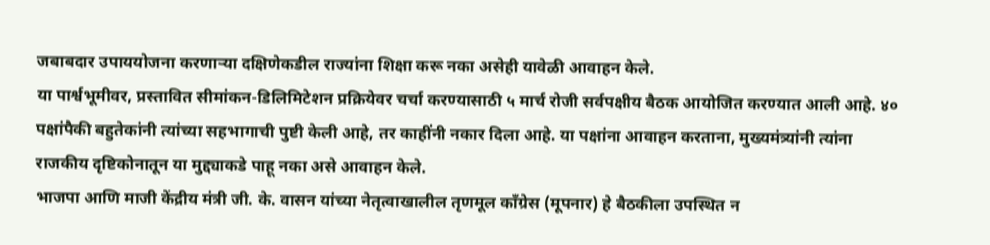जबाबदार उपाययोजना करणाऱ्या दक्षिणेकडील राज्यांना शिक्षा करू नका असेही यावेळी आवाहन केले.
या पार्श्वभूमीवर, प्रस्तावित सीमांकन-डिलिमिटेशन प्रक्रियेवर चर्चा करण्यासाठी ५ मार्च रोजी सर्वपक्षीय बैठक आयोजित करण्यात आली आहे. ४० पक्षांपैकी बहुतेकांनी त्यांच्या सहभागाची पुष्टी केली आहे, तर काहींनी नकार दिला आहे. या पक्षांना आवाहन करताना, मुख्यमंत्र्यांनी त्यांना राजकीय दृष्टिकोनातून या मुद्द्याकडे पाहू नका असे आवाहन केले.
भाजपा आणि माजी केंद्रीय मंत्री जी. के. वासन यांच्या नेतृत्वाखालील तृणमूल काँग्रेस (मूपनार) हे बैठकीला उपस्थित न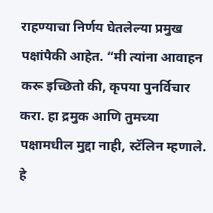राहण्याचा निर्णय घेतलेल्या प्रमुख पक्षांपैकी आहेत. “मी त्यांना आवाहन करू इच्छितो की, कृपया पुनर्विचार करा. हा द्रमुक आणि तुमच्या पक्षामधील मुद्दा नाही, स्टॅलिन म्हणाले. हे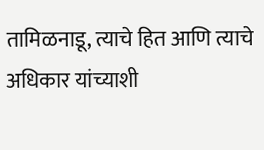तामिळनाडू, त्याचे हित आणि त्याचे अधिकार यांच्याशी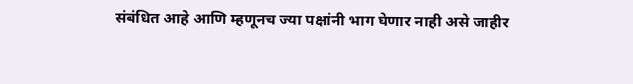संबंधित आहे आणि म्हणूनच ज्या पक्षांनी भाग घेणार नाही असे जाहीर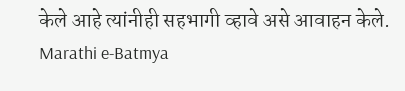केले आहे त्यांनीही सहभागी व्हावे असे आवाहन केले.
Marathi e-Batmya